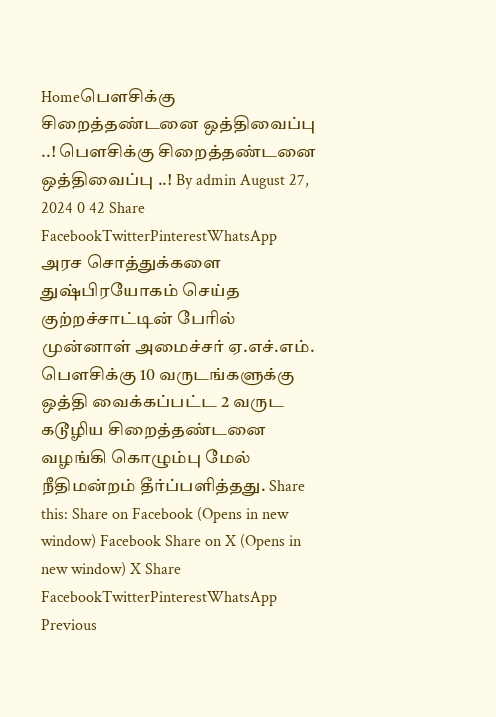Homeபௌசிக்கு சிறைத்தண்டனை ஒத்திவைப்பு ..! பௌசிக்கு சிறைத்தண்டனை ஒத்திவைப்பு ..! By admin August 27, 2024 0 42 Share FacebookTwitterPinterestWhatsApp அரச சொத்துக்களை துஷ்பிரயோகம் செய்த குற்றச்சாட்டின் பேரில் முன்னாள் அமைச்சர் ஏ.எச்.எம். பௌசிக்கு 10 வருடங்களுக்கு ஒத்தி வைக்கப்பட்ட 2 வருட கடூழிய சிறைத்தண்டனை வழங்கி கொழும்பு மேல் நீதிமன்றம் தீர்ப்பளித்தது. Share this: Share on Facebook (Opens in new window) Facebook Share on X (Opens in new window) X Share FacebookTwitterPinterestWhatsApp Previous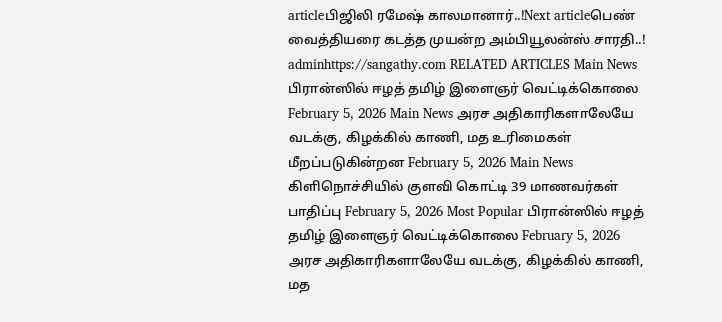articleபிஜிலி ரமேஷ் காலமானார்..!Next articleபெண் வைத்தியரை கடத்த முயன்ற அம்பியூலன்ஸ் சாரதி..! adminhttps://sangathy.com RELATED ARTICLES Main News பிரான்ஸில் ஈழத் தமிழ் இளைஞர் வெட்டிக்கொலை February 5, 2026 Main News அரச அதிகாரிகளாலேயே வடக்கு, கிழக்கில் காணி, மத உரிமைகள் மீறப்படுகின்றன February 5, 2026 Main News கிளிநொச்சியில் குளவி கொட்டி 39 மாணவர்கள் பாதிப்பு February 5, 2026 Most Popular பிரான்ஸில் ஈழத் தமிழ் இளைஞர் வெட்டிக்கொலை February 5, 2026 அரச அதிகாரிகளாலேயே வடக்கு, கிழக்கில் காணி, மத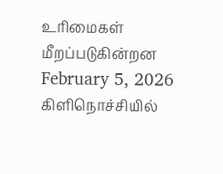உரிமைகள் மீறப்படுகின்றன February 5, 2026 கிளிநொச்சியில்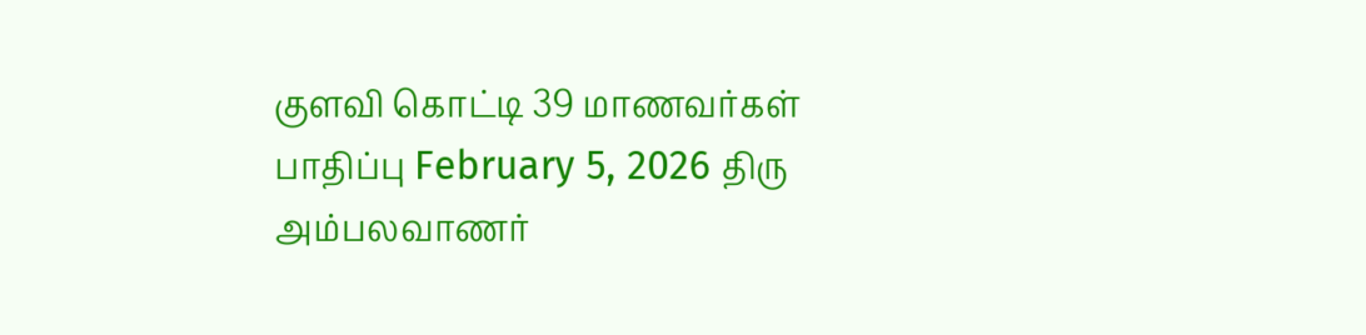குளவி கொட்டி 39 மாணவர்கள் பாதிப்பு February 5, 2026 திரு அம்பலவாணர்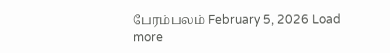பேரம்பலம் February 5, 2026 Load more